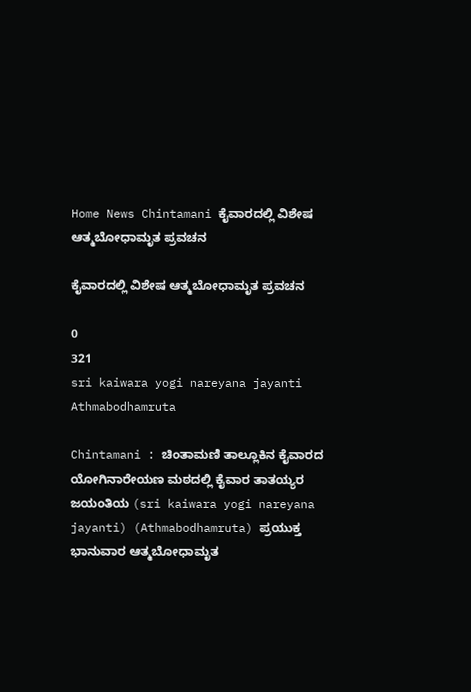Home News Chintamani ಕೈವಾರದಲ್ಲಿ ವಿಶೇಷ ಆತ್ಮಬೋಧಾಮೃತ ಪ್ರವಚನ

ಕೈವಾರದಲ್ಲಿ ವಿಶೇಷ ಆತ್ಮಬೋಧಾಮೃತ ಪ್ರವಚನ

0
321
sri kaiwara yogi nareyana jayanti Athmabodhamruta

Chintamani : ಚಿಂತಾಮಣಿ ತಾಲ್ಲೂಕಿನ ಕೈವಾರದ ಯೋಗಿನಾರೇಯಣ ಮಠದಲ್ಲಿ ಕೈವಾರ ತಾತಯ್ಯರ ಜಯಂತಿಯ (sri kaiwara yogi nareyana jayanti) (Athmabodhamruta) ಪ್ರಯುಕ್ತ ಭಾನುವಾರ ಆತ್ಮಬೋಧಾಮೃತ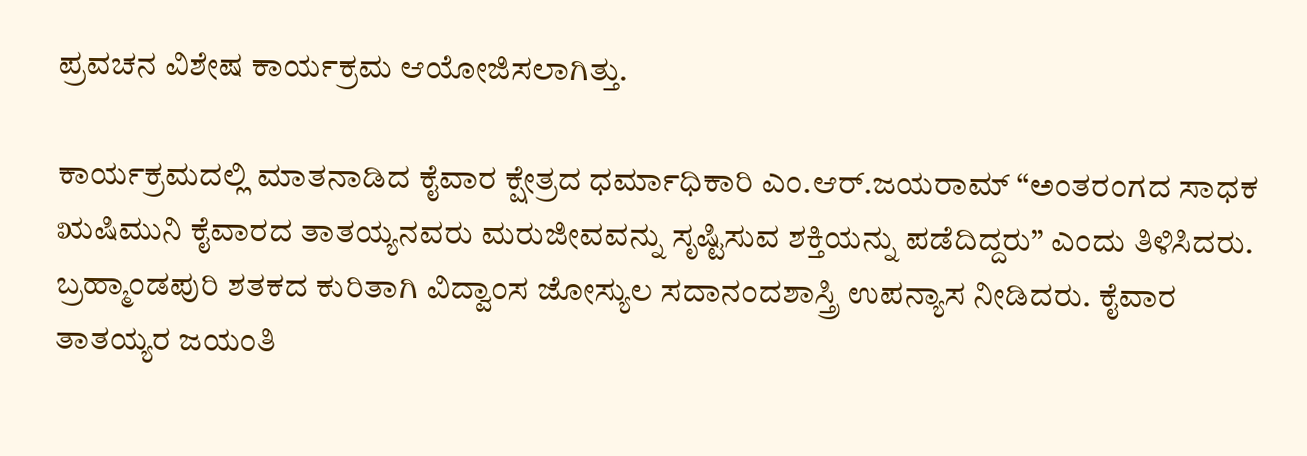ಪ್ರವಚನ ವಿಶೇಷ ಕಾರ್ಯಕ್ರಮ ಆಯೋಜಿಸಲಾಗಿತ್ತು.

ಕಾರ್ಯಕ್ರಮದಲ್ಲಿ ಮಾತನಾಡಿದ ಕೈವಾರ ಕ್ಷೇತ್ರದ ಧರ್ಮಾಧಿಕಾರಿ ಎಂ.ಆರ್.ಜಯರಾಮ್ “ಅಂತರಂಗದ ಸಾಧಕ ಋಷಿಮುನಿ ಕೈವಾರದ ತಾತಯ್ಯನವರು ಮರುಜೀವವನ್ನು ಸೃಷ್ಟಿಸುವ ಶಕ್ತಿಯನ್ನು ಪಡೆದಿದ್ದರು” ಎಂದು ತಿಳಿಸಿದರು. ಬ್ರಹ್ಮಾಂಡಪುರಿ ಶತಕದ ಕುರಿತಾಗಿ ವಿದ್ವಾಂಸ ಜೋಸ್ಯುಲ ಸದಾನಂದಶಾಸ್ತ್ರಿ ಉಪನ್ಯಾಸ ನೀಡಿದರು. ಕೈವಾರ ತಾತಯ್ಯರ ಜಯಂತಿ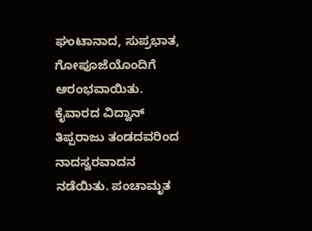ಘಂಟಾನಾದ, ಸುಪ್ರಭಾತ, ಗೋಪೂಜೆಯೊಂದಿಗೆ ಆರಂಭವಾಯಿತು. ಕೈವಾರದ ವಿದ್ವಾನ್ ತಿಪ್ಪರಾಜು ತಂಡದವರಿಂದ ನಾದಸ್ವರವಾದನ ನಡೆಯಿತು. ಪಂಚಾಮೃತ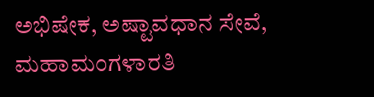ಅಭಿಷೇಕ, ಅಷ್ಟಾವಧಾನ ಸೇವೆ, ಮಹಾಮಂಗಳಾರತಿ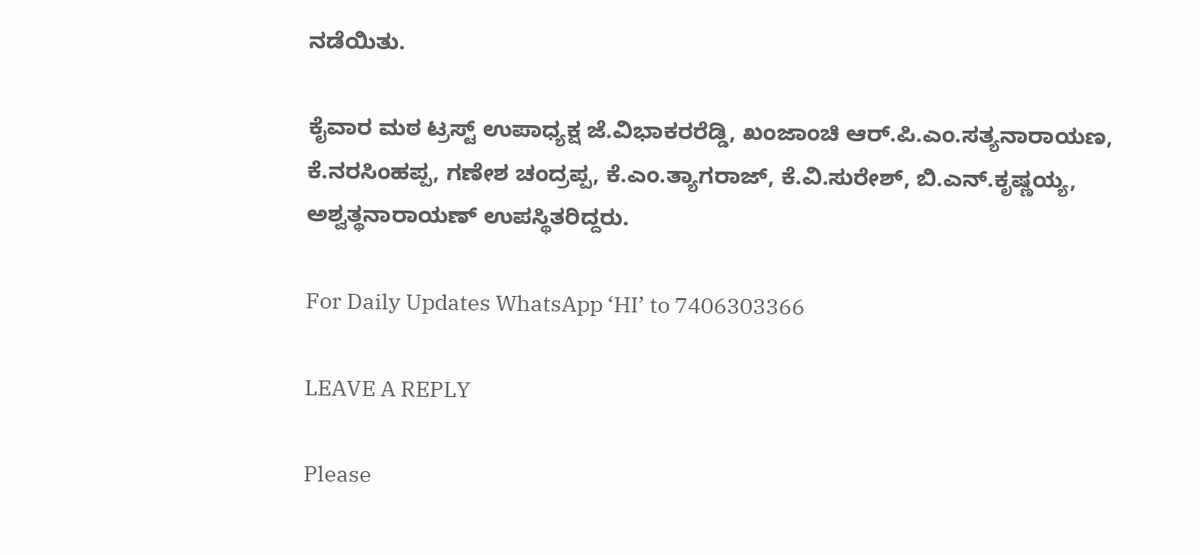ನಡೆಯಿತು.

ಕೈವಾರ ಮಠ ಟ್ರಸ್ಟ್ ಉಪಾಧ್ಯಕ್ಷ ಜೆ.ವಿಭಾಕರರೆಡ್ಡಿ, ಖಂಜಾಂಚಿ ಆರ್.ಪಿ.ಎಂ.ಸತ್ಯನಾರಾಯಣ, ಕೆ.ನರಸಿಂಹಪ್ಪ, ಗಣೇಶ ಚಂದ್ರಪ್ಪ, ಕೆ.ಎಂ.ತ್ಯಾಗರಾಜ್, ಕೆ.ವಿ.ಸುರೇಶ್, ಬಿ.ಎನ್.ಕೃಷ್ಣಯ್ಯ, ಅಶ್ವತ್ಥನಾರಾಯಣ್ ಉಪಸ್ಥಿತರಿದ್ದರು.

For Daily Updates WhatsApp ‘HI’ to 7406303366

LEAVE A REPLY

Please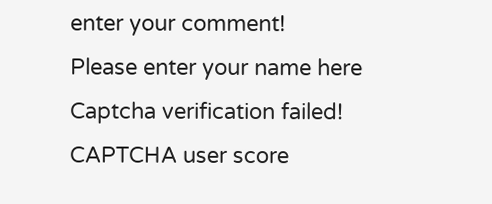enter your comment!
Please enter your name here
Captcha verification failed!
CAPTCHA user score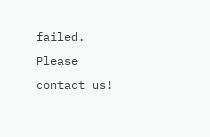failed. Please contact us!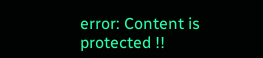error: Content is protected !!